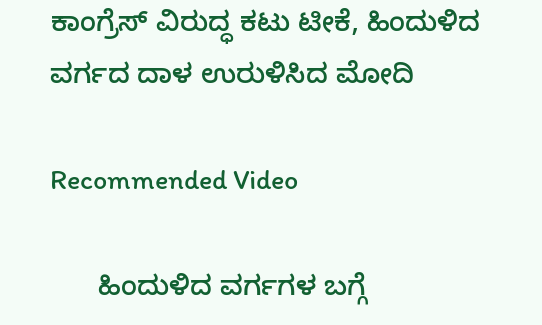ಕಾಂಗ್ರೆಸ್ ವಿರುದ್ಧ ಕಟು ಟೀಕೆ, ಹಿಂದುಳಿದ ವರ್ಗದ ದಾಳ ಉರುಳಿಸಿದ ಮೋದಿ

Recommended Video

      ಹಿಂದುಳಿದ ವರ್ಗಗಳ ಬಗ್ಗೆ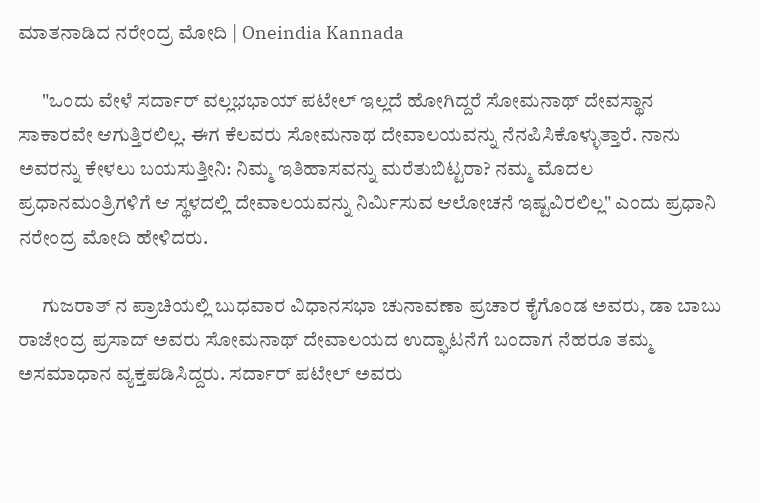ಮಾತನಾಡಿದ ನರೇಂದ್ರ ಮೋದಿ | Oneindia Kannada

      "ಒಂದು ವೇಳೆ ಸರ್ದಾರ್ ವಲ್ಲಭಭಾಯ್ ಪಟೇಲ್ ಇಲ್ಲದೆ ಹೋಗಿದ್ದರೆ ಸೋಮನಾಥ್ ದೇವಸ್ಥಾನ ಸಾಕಾರವೇ ಆಗುತ್ತಿರಲಿಲ್ಲ. ಈಗ ಕೆಲವರು ಸೋಮನಾಥ ದೇವಾಲಯವನ್ನು ನೆನಪಿಸಿಕೊಳ್ಳುತ್ತಾರೆ. ನಾನು ಅವರನ್ನು ಕೇಳಲು ಬಯಸುತ್ತೀನಿ: ನಿಮ್ಮ ಇತಿಹಾಸವನ್ನು ಮರೆತುಬಿಟ್ಟರಾ? ನಮ್ಮ ಮೊದಲ ಪ್ರಧಾನಮಂತ್ರಿಗಳಿಗೆ ಆ ಸ್ಥಳದಲ್ಲಿ ದೇವಾಲಯವನ್ನು ನಿರ್ಮಿಸುವ ಆಲೋಚನೆ ಇಷ್ಟವಿರಲಿಲ್ಲ" ಎಂದು ಪ್ರಧಾನಿ ನರೇಂದ್ರ ಮೋದಿ ಹೇಳಿದರು.

      ಗುಜರಾತ್ ನ ಪ್ರಾಚಿಯಲ್ಲಿ ಬುಧವಾರ ವಿಧಾನಸಭಾ ಚುನಾವಣಾ ಪ್ರಚಾರ ಕೈಗೊಂಡ ಅವರು, ಡಾ ಬಾಬು ರಾಜೇಂದ್ರ ಪ್ರಸಾದ್ ಅವರು ಸೋಮನಾಥ್ ದೇವಾಲಯದ ಉದ್ಘಾಟನೆಗೆ ಬಂದಾಗ ನೆಹರೂ ತಮ್ಮ ಅಸಮಾಧಾನ ವ್ಯಕ್ತಪಡಿಸಿದ್ದರು. ಸರ್ದಾರ್ ಪಟೇಲ್ ಅವರು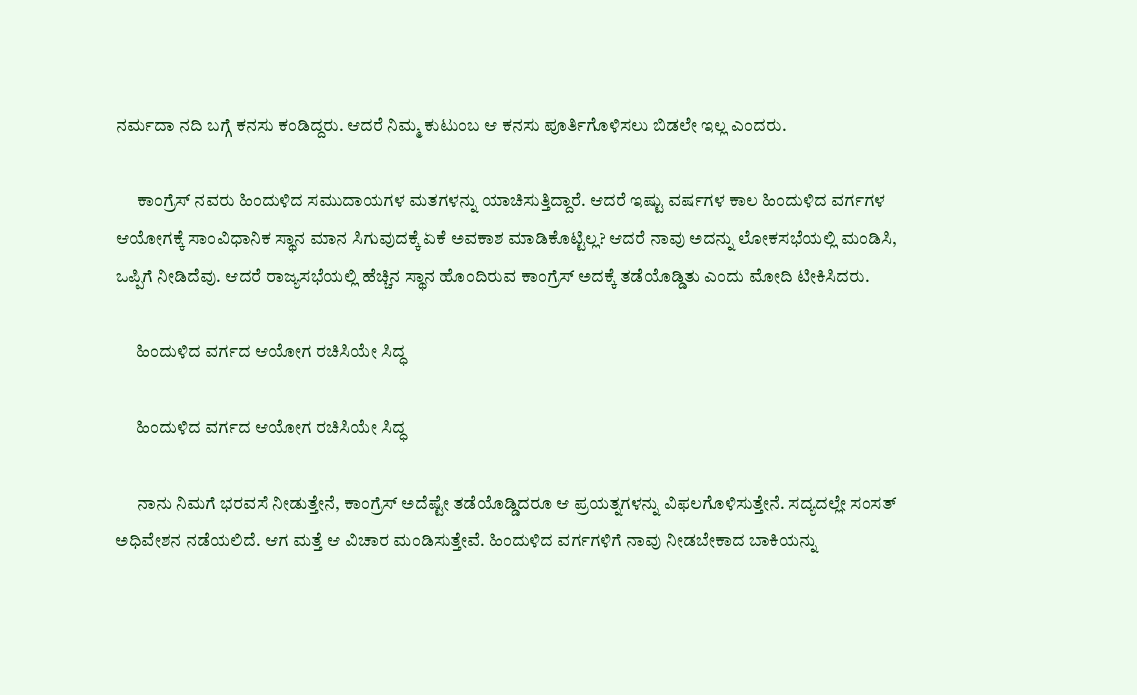ನರ್ಮದಾ ನದಿ ಬಗ್ಗೆ ಕನಸು ಕಂಡಿದ್ದರು. ಆದರೆ ನಿಮ್ಮ ಕುಟುಂಬ ಆ ಕನಸು ಪೂರ್ತಿಗೊಳಿಸಲು ಬಿಡಲೇ ಇಲ್ಲ ಎಂದರು.

      ಕಾಂಗ್ರೆಸ್ ನವರು ಹಿಂದುಳಿದ ಸಮುದಾಯಗಳ ಮತಗಳನ್ನು ಯಾಚಿಸುತ್ತಿದ್ದಾರೆ. ಆದರೆ ಇಷ್ಟು ವರ್ಷಗಳ ಕಾಲ ಹಿಂದುಳಿದ ವರ್ಗಗಳ ಆಯೋಗಕ್ಕೆ ಸಾಂವಿಧಾನಿಕ ಸ್ಥಾನ ಮಾನ ಸಿಗುವುದಕ್ಕೆ ಏಕೆ ಅವಕಾಶ ಮಾಡಿಕೊಟ್ಟಿಲ್ಲ? ಆದರೆ ನಾವು ಅದನ್ನು ಲೋಕಸಭೆಯಲ್ಲಿ ಮಂಡಿಸಿ, ಒಪ್ಪಿಗೆ ನೀಡಿದೆವು. ಆದರೆ ರಾಜ್ಯಸಭೆಯಲ್ಲಿ ಹೆಚ್ಚಿನ ಸ್ಥಾನ ಹೊಂದಿರುವ ಕಾಂಗ್ರೆಸ್ ಅದಕ್ಕೆ ತಡೆಯೊಡ್ಡಿತು ಎಂದು ಮೋದಿ ಟೀಕಿಸಿದರು.

      ಹಿಂದುಳಿದ ವರ್ಗದ ಆಯೋಗ ರಚಿಸಿಯೇ ಸಿದ್ಧ

      ಹಿಂದುಳಿದ ವರ್ಗದ ಆಯೋಗ ರಚಿಸಿಯೇ ಸಿದ್ಧ

      ನಾನು ನಿಮಗೆ ಭರವಸೆ ನೀಡುತ್ತೇನೆ, ಕಾಂಗ್ರೆಸ್ ಅದೆಷ್ಟೇ ತಡೆಯೊಡ್ಡಿದರೂ ಆ ಪ್ರಯತ್ನಗಳನ್ನು ವಿಫಲಗೊಳಿಸುತ್ತೇನೆ. ಸದ್ಯದಲ್ಲೇ ಸಂಸತ್ ಅಧಿವೇಶನ ನಡೆಯಲಿದೆ. ಆಗ ಮತ್ತೆ ಆ ವಿಚಾರ ಮಂಡಿಸುತ್ತೇವೆ. ಹಿಂದುಳಿದ ವರ್ಗಗಳಿಗೆ ನಾವು ನೀಡಬೇಕಾದ ಬಾಕಿಯನ್ನು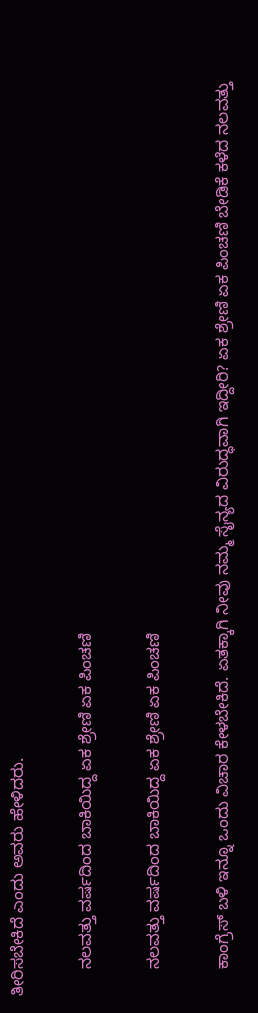ತೀರಿಸಬೇಕಿದೆ ಎಂದು ಅವರು ಹೇಳಿದರು.

      ನಲವತ್ತು ವರ್ಷದಿಂದ ಬಾಕಿಯಿದ್ದ ಏಕ ಶ್ರೇಣಿ ಏಕ ಪಿಂಚಣಿ

      ನಲವತ್ತು ವರ್ಷದಿಂದ ಬಾಕಿಯಿದ್ದ ಏಕ ಶ್ರೇಣಿ ಏಕ ಪಿಂಚಣಿ

      ಕಾಂಗ್ರೆಸ್ ಬಳಿ ಇನ್ನೂ ಒಂದು ವಿಚಾರ ಕೇಳಬೇಕಿದೆ. ಏತಕ್ಕಾಗಿ ನೀವು ನಮ್ಮ ಸೈನ್ಯದ ವಿರುದ್ಧವಾಗಿ ಇದ್ದೀರಿ? ಏಕ ಶ್ರೇಣಿ ಏಕ ಪಿಂಚಣಿ ಬೇಡಿಕೆ ಕಳೆದ ನಲವತ್ತು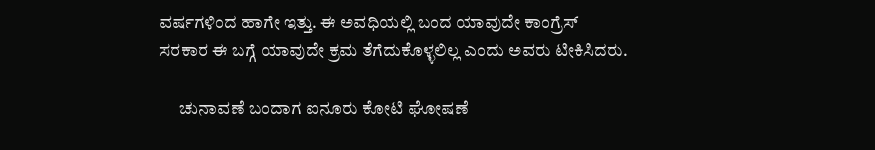ವರ್ಷಗಳಿಂದ ಹಾಗೇ ಇತ್ತು. ಈ ಅವಧಿಯಲ್ಲಿ ಬಂದ ಯಾವುದೇ ಕಾಂಗ್ರೆಸ್ ಸರಕಾರ ಈ ಬಗ್ಗೆ ಯಾವುದೇ ಕ್ರಮ ತೆಗೆದುಕೊಳ್ಳಲಿಲ್ಲ ಎಂದು ಅವರು ಟೀಕಿಸಿದರು.

      ಚುನಾವಣೆ ಬಂದಾಗ ಐನೂರು ಕೋಟಿ ಘೋಷಣೆ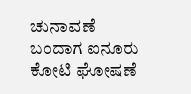ಚುನಾವಣೆ ಬಂದಾಗ ಐನೂರು ಕೋಟಿ ಘೋಷಣೆ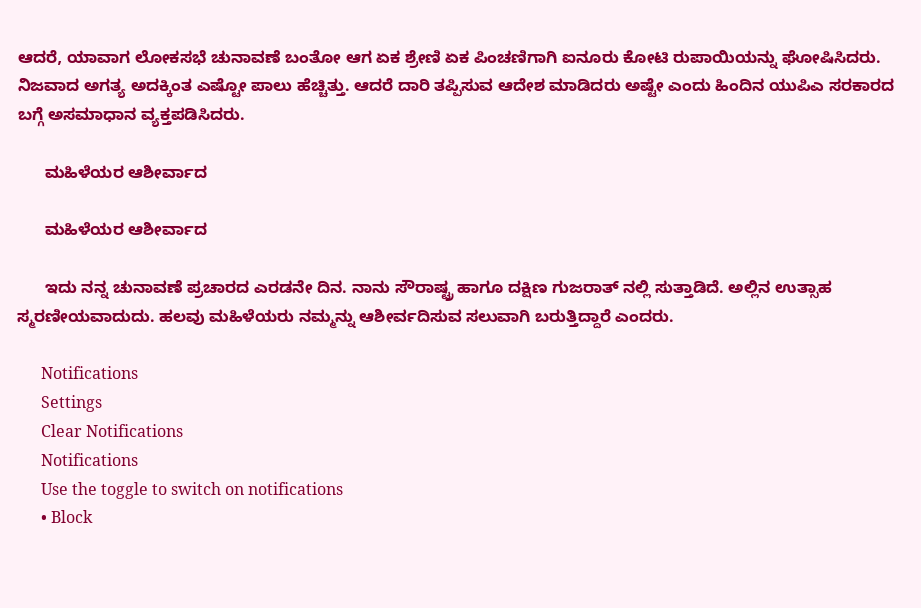ಆದರೆ, ಯಾವಾಗ ಲೋಕಸಭೆ ಚುನಾವಣೆ ಬಂತೋ ಆಗ ಏಕ ಶ್ರೇಣಿ ಏಕ ಪಿಂಚಣಿಗಾಗಿ ಐನೂರು ಕೋಟಿ ರುಪಾಯಿಯನ್ನು ಘೋಷಿಸಿದರು. ನಿಜವಾದ ಅಗತ್ಯ ಅದಕ್ಕಿಂತ ಎಷ್ಟೋ ಪಾಲು ಹೆಚ್ಚಿತ್ತು. ಆದರೆ ದಾರಿ ತಪ್ಪಿಸುವ ಆದೇಶ ಮಾಡಿದರು ಅಷ್ಟೇ ಎಂದು ಹಿಂದಿನ ಯುಪಿಎ ಸರಕಾರದ ಬಗ್ಗೆ ಅಸಮಾಧಾನ ವ್ಯಕ್ತಪಡಿಸಿದರು.

      ಮಹಿಳೆಯರ ಆಶೀರ್ವಾದ

      ಮಹಿಳೆಯರ ಆಶೀರ್ವಾದ

      ಇದು ನನ್ನ ಚುನಾವಣೆ ಪ್ರಚಾರದ ಎರಡನೇ ದಿನ. ನಾನು ಸೌರಾಷ್ಟ್ರ ಹಾಗೂ ದಕ್ಷಿಣ ಗುಜರಾತ್ ನಲ್ಲಿ ಸುತ್ತಾಡಿದೆ. ಅಲ್ಲಿನ ಉತ್ಸಾಹ ಸ್ಮರಣೀಯವಾದುದು. ಹಲವು ಮಹಿಳೆಯರು ನಮ್ಮನ್ನು ಆಶೀರ್ವದಿಸುವ ಸಲುವಾಗಿ ಬರುತ್ತಿದ್ದಾರೆ ಎಂದರು.

      Notifications
      Settings
      Clear Notifications
      Notifications
      Use the toggle to switch on notifications
      • Block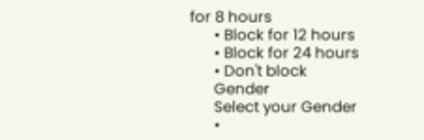for 8 hours
      • Block for 12 hours
      • Block for 24 hours
      • Don't block
      Gender
      Select your Gender
      •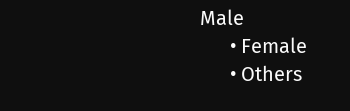Male
      • Female
      • Others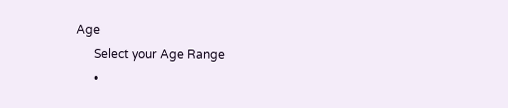Age
      Select your Age Range
      •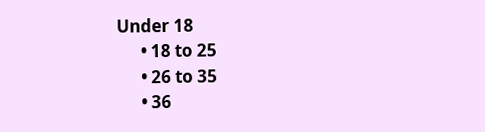Under 18
      • 18 to 25
      • 26 to 35
      • 36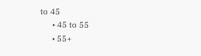to 45
      • 45 to 55
      • 55+